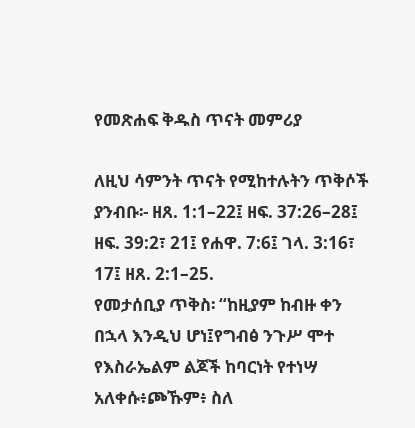የመጽሐፍ ቅዱስ ጥናት መምሪያ

ለዚህ ሳምንት ጥናት የሚከተሉትን ጥቅሶች ያንብቡ፡- ዘጸ. 1:1–22፤ ዘፍ. 37:26–28፤ ዘፍ. 39:2፣ 21፤ የሐዋ. 7:6፤ ገላ. 3:16፣ 17፤ ዘጸ. 2:1–25.
የመታሰቢያ ጥቅስ፡ “ከዚያም ከብዙ ቀን በኋላ እንዲህ ሆነ፤የግብፅ ንጉሥ ሞተ የእስራኤልም ልጆች ከባርነት የተነሣ አለቀሱ፥ጮኹም፥ ስለ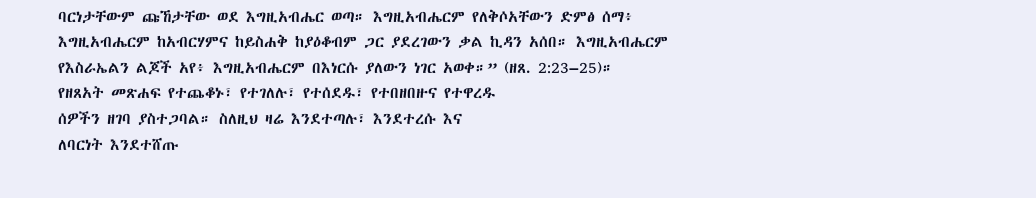ባርነታቸውም ጩኸታቸው ወደ እግዚአብሔር ወጣ። እግዚአብሔርም የለቅሶአቸውን ድምፅ ሰማ፥ እግዚአብሔርም ከአብርሃምና ከይስሐቅ ከያዕቆብም ጋር ያደረገውን ቃል ኪዳን አሰበ። እግዚአብሔርም የእስራኤልን ልጆች አየ፥ እግዚአብሔርም በእነርሱ ያለውን ነገር አወቀ።” (ዘጸ. 2:23–25)።
የዘጸአት መጽሐፍ የተጨቆኑ፣ የተገለሉ፣ የተሰደዱ፣ የተበዘበዙና የተዋረዱ
ሰዎችን ዘገባ ያስተጋባል። ስለዚህ ዛሬ እንደተጣሉ፣ እንደተረሱ እና
ለባርነት እንደተሸጡ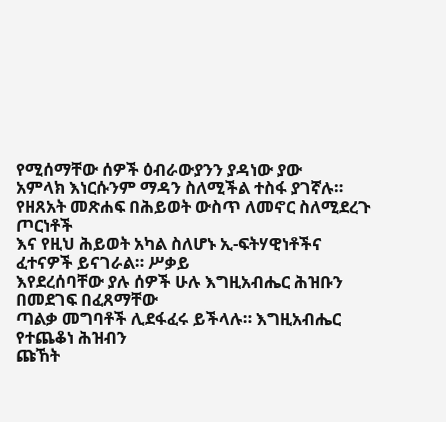የሚሰማቸው ሰዎች ዕብራውያንን ያዳነው ያው
አምላክ እነርሱንም ማዳን ስለሚችል ተስፋ ያገኛሉ።
የዘጸአት መጽሐፍ በሕይወት ውስጥ ለመኖር ስለሚደረጉ ጦርነቶች
እና የዚህ ሕይወት አካል ስለሆኑ ኢ-ፍትሃዊነቶችና ፈተናዎች ይናገራል። ሥቃይ
እየደረሰባቸው ያሉ ሰዎች ሁሉ እግዚአብሔር ሕዝቡን በመደገፍ በፈጸማቸው
ጣልቃ መግባቶች ሊደፋፈሩ ይችላሉ። እግዚአብሔር የተጨቆነ ሕዝብን
ጩኸት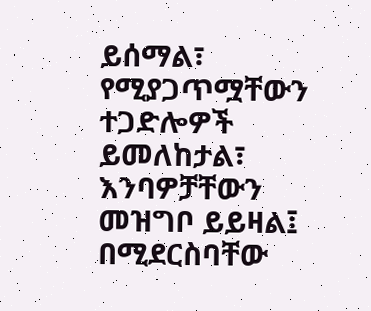ይሰማል፣ የሚያጋጥሟቸውን ተጋድሎዎች ይመለከታል፣ እንባዎቻቸውን
መዝግቦ ይይዛል፤ በሚደርስባቸው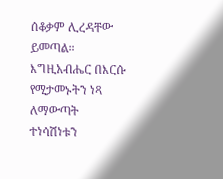ሰቆቃም ሊረዳቸው ይመጣል።
እግዚአብሔር በእርሱ የሚታመኑትን ነጻ ለማውጣት ተነሳሽነቱን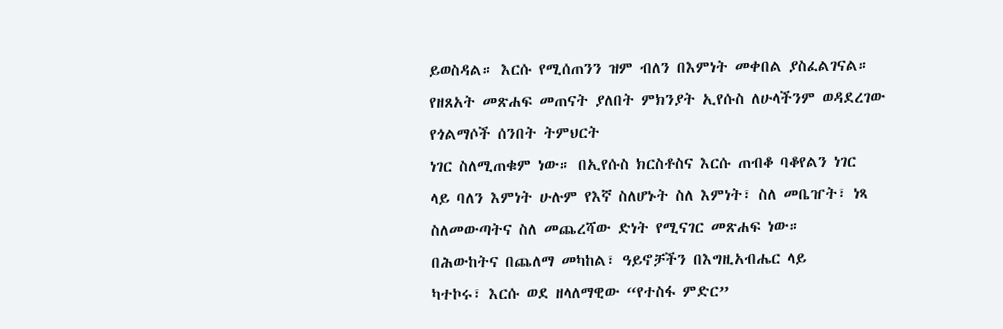ይወስዳል። እርሱ የሚሰጠንን ዝም ብለን በእምነት መቀበል ያስፈልገናል።
የዘጸአት መጽሐፍ መጠናት ያለበት ምክንያት ኢየሱስ ለሁላችንም ወዳደረገው
የጎልማሶች ሰንበት ትምህርት
ነገር ስለሚጠቁም ነው። በኢየሱስ ክርስቶስና እርሱ ጠብቆ ባቆየልን ነገር
ላይ ባለን እምነት ሁሉም የእኛ ስለሆኑት ስለ እምነት፣ ስለ መቤዠት፣ ነጻ
ስለመውጣትና ስለ መጨረሻው ድነት የሚናገር መጽሐፍ ነው።
በሕውከትና በጨለማ መካከል፣ ዓይኖቻችን በእግዚአብሔር ላይ
ካተኮሩ፣ እርሱ ወደ ዘላለማዊው “የተስፋ ምድር”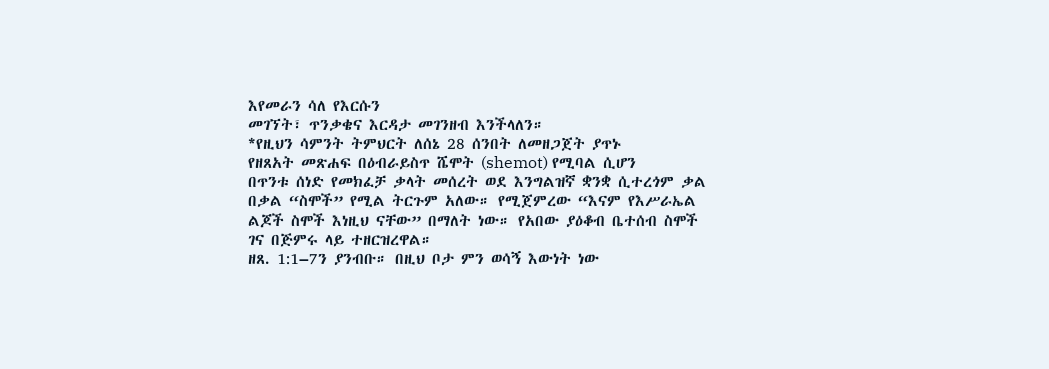እየመራን ሳለ የእርሱን
መገኘት፣ ጥንቃቄና እርዳታ መገንዘብ እንችላለን።
*የዚህን ሳምንት ትምህርት ለሰኔ 28 ሰንበት ለመዘጋጀት ያጥኑ
የዘጸአት መጽሐፍ በዕብራይስጥ ሼሞት (shemot) የሚባል ሲሆን
በጥንቱ ሰነድ የመክፈቻ ቃላት መሰረት ወደ እንግልዝኛ ቋንቋ ሲተረጎም ቃል
በቃል “ስሞች” የሚል ትርጉም አለው። የሚጀምረው “እናም የእሥራኤል
ልጆች ስሞች እነዚህ ናቸው” በማለት ነው። የአበው ያዕቆብ ቤተሰብ ስሞች
ገና በጅምሩ ላይ ተዘርዝረዋል።
ዘጸ. 1:1–7ን ያንብቡ። በዚህ ቦታ ምን ወሳኝ እውነት ነው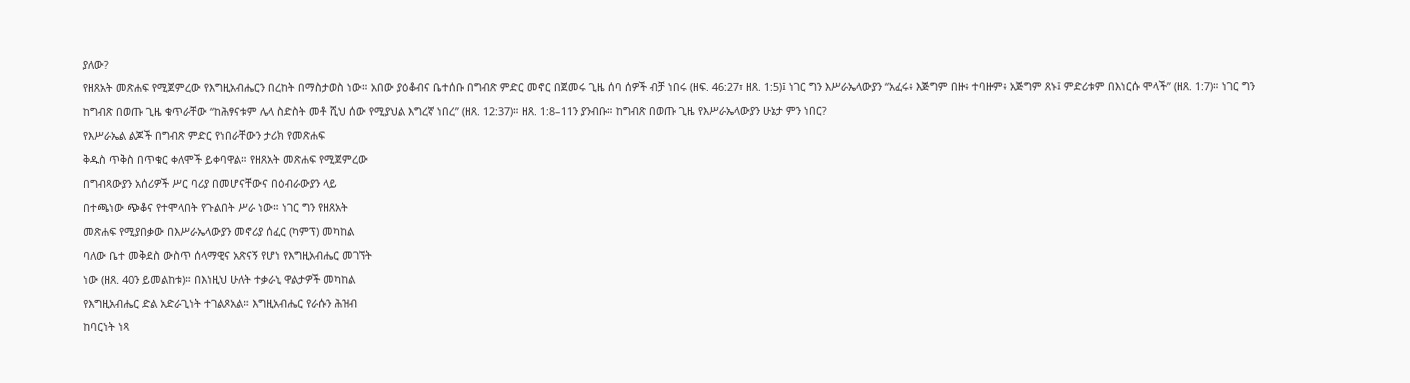ያለው?
የዘጸአት መጽሐፍ የሚጀምረው የእግዚአብሔርን በረከት በማስታወስ ነው። አበው ያዕቆብና ቤተሰቡ በግብጽ ምድር መኖር በጀመሩ ጊዜ ሰባ ሰዎች ብቻ ነበሩ (ዘፍ. 46:27፣ ዘጸ. 1:5)፤ ነገር ግን እሥራኤላውያን “አፈሩ፥ እጅግም በዙ፥ ተባዙም፥ አጅግም ጸኑ፤ ምድሪቱም በእነርሱ ሞላች” (ዘጸ. 1:7)። ነገር ግን ከግብጽ በወጡ ጊዜ ቁጥራቸው “ከሕፃናቱም ሌላ ስድስት መቶ ሺህ ሰው የሚያህል እግረኛ ነበረ” (ዘጸ. 12:37)። ዘጸ. 1:8–11ን ያንብቡ። ከግብጽ በወጡ ጊዜ የእሥራኤላውያን ሁኔታ ምን ነበር?
የእሥራኤል ልጆች በግብጽ ምድር የነበራቸውን ታሪክ የመጽሐፍ
ቅዱስ ጥቅስ በጥቁር ቀለሞች ይቀባዋል። የዘጸአት መጽሐፍ የሚጀምረው
በግብጻውያን አሰሪዎች ሥር ባሪያ በመሆናቸውና በዕብራውያን ላይ
በተጫነው ጭቆና የተሞላበት የጉልበት ሥራ ነው። ነገር ግን የዘጸአት
መጽሐፍ የሚያበቃው በእሥራኤላውያን መኖሪያ ሰፈር (ካምፕ) መካከል
ባለው ቤተ መቅደስ ውስጥ ሰላማዊና አጽናኝ የሆነ የእግዚአብሔር መገኘት
ነው (ዘጸ. 40ን ይመልከቱ)። በእነዚህ ሁለት ተቃራኒ ዋልታዎች መካከል
የእግዚአብሔር ድል አድራጊነት ተገልጾአል። እግዚአብሔር የራሱን ሕዝብ
ከባርነት ነጻ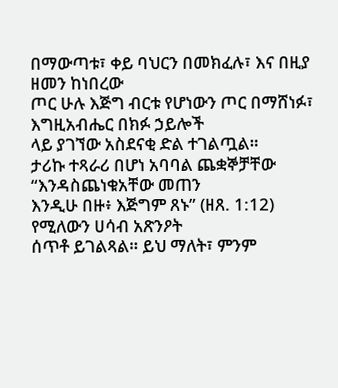በማውጣቱ፣ ቀይ ባህርን በመክፈሉ፣ እና በዚያ ዘመን ከነበረው
ጦር ሁሉ እጅግ ብርቱ የሆነውን ጦር በማሸነፉ፣ እግዚአብሔር በክፉ ኃይሎች
ላይ ያገኘው አስደናቂ ድል ተገልጧል።
ታሪኩ ተጻራሪ በሆነ አባባል ጨቋኞቻቸው “እንዳስጨነቁአቸው መጠን
እንዲሁ በዙ፥ እጅግም ጸኑ” (ዘጸ. 1:12) የሚለውን ሀሳብ አጽንዖት
ሰጥቶ ይገልጻል። ይህ ማለት፣ ምንም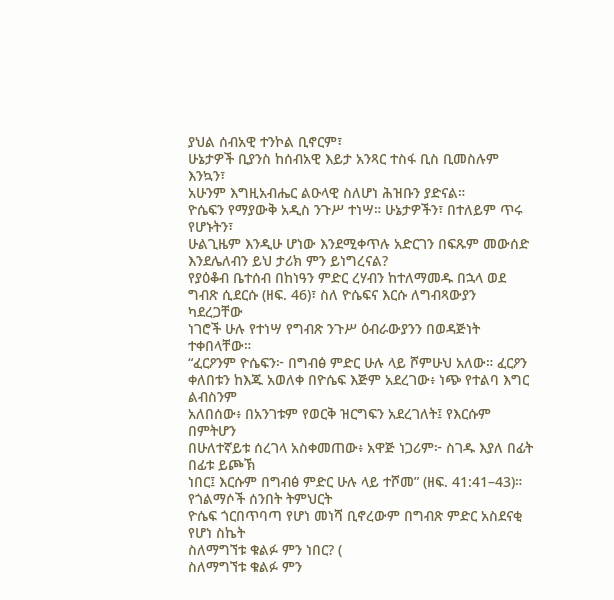ያህል ሰብአዊ ተንኮል ቢኖርም፣
ሁኔታዎች ቢያንስ ከሰብአዊ እይታ አንጻር ተስፋ ቢስ ቢመስሉም እንኳን፣
አሁንም እግዚአብሔር ልዑላዊ ስለሆነ ሕዝቡን ያድናል።
ዮሴፍን የማያውቅ አዲስ ንጉሥ ተነሣ። ሁኔታዎችን፣ በተለይም ጥሩ የሆኑትን፣
ሁልጊዜም እንዲሁ ሆነው እንደሚቀጥሉ አድርገን በፍጹም መውሰድ
እንደሌለብን ይህ ታሪክ ምን ይነግረናል?
የያዕቆብ ቤተሰብ በከነዓን ምድር ረሃብን ከተለማመዱ በኋላ ወደ
ግብጽ ሲደርሱ (ዘፍ. 46)፣ ስለ ዮሴፍና እርሱ ለግብጻውያን ካደረጋቸው
ነገሮች ሁሉ የተነሣ የግብጽ ንጉሥ ዕብራውያንን በወዳጅነት ተቀበላቸው።
“ፈርዖንም ዮሴፍን፦ በግብፅ ምድር ሁሉ ላይ ሾምሁህ አለው። ፈርዖን
ቀለበቱን ከእጁ አወለቀ በዮሴፍ እጅም አደረገው፥ ነጭ የተልባ እግር ልብስንም
አለበሰው፥ በአንገቱም የወርቅ ዝርግፍን አደረገለት፤ የእርሱም በምትሆን
በሁለተኛይቱ ሰረገላ አስቀመጠው፥ አዋጅ ነጋሪም፦ ስገዱ እያለ በፊት በፊቱ ይጮኽ
ነበር፤ እርሱም በግብፅ ምድር ሁሉ ላይ ተሾመ” (ዘፍ. 41:41–43)።
የጎልማሶች ሰንበት ትምህርት
ዮሴፍ ጎርበጥባጣ የሆነ መነሻ ቢኖረውም በግብጽ ምድር አስደናቂ የሆነ ስኬት
ስለማግኘቱ ቁልፉ ምን ነበር? (
ስለማግኘቱ ቁልፉ ምን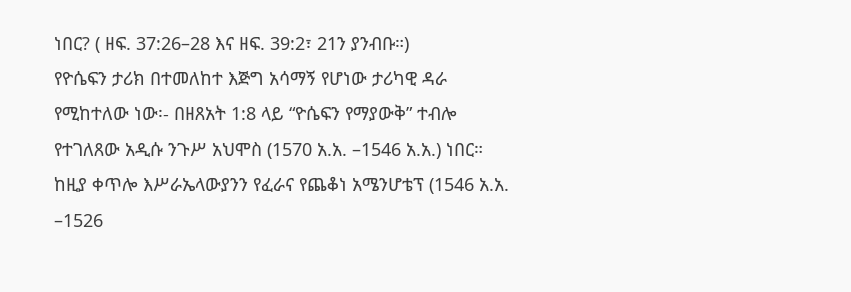ነበር? ( ዘፍ. 37:26–28 እና ዘፍ. 39:2፣ 21ን ያንብቡ።)
የዮሴፍን ታሪክ በተመለከተ እጅግ አሳማኝ የሆነው ታሪካዊ ዳራ
የሚከተለው ነው፡- በዘጸአት 1:8 ላይ “ዮሴፍን የማያውቅ” ተብሎ
የተገለጸው አዲሱ ንጉሥ አህሞስ (1570 አ.አ. –1546 አ.አ.) ነበር።
ከዚያ ቀጥሎ እሥራኤላውያንን የፈራና የጨቆነ አሜንሆቴፕ (1546 አ.አ.
–1526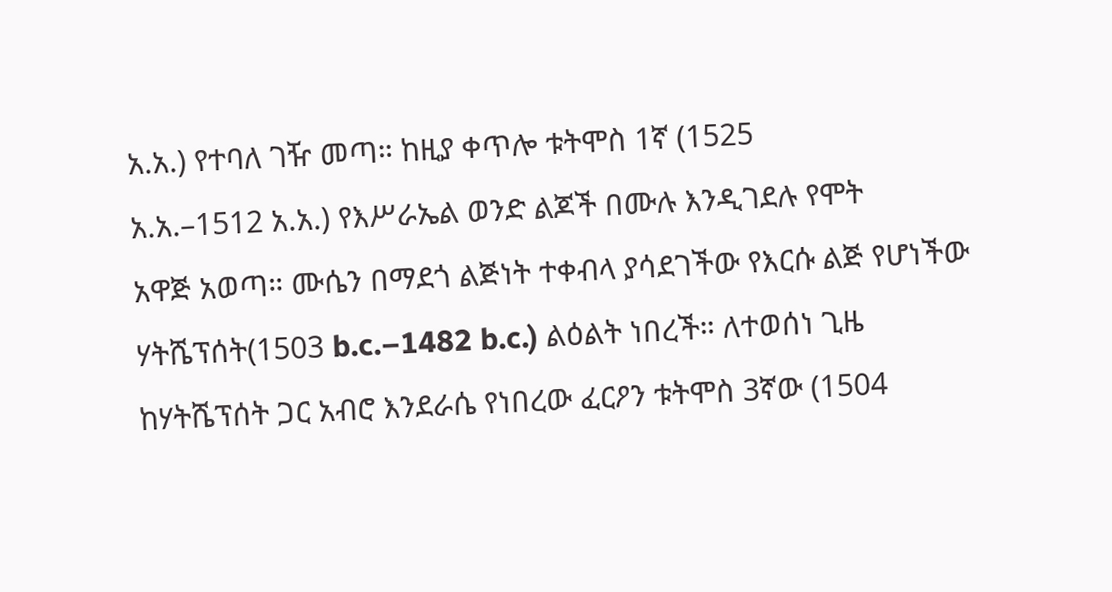አ.አ.) የተባለ ገዥ መጣ። ከዚያ ቀጥሎ ቱትሞስ 1ኛ (1525
አ.አ.–1512 አ.አ.) የእሥራኤል ወንድ ልጆች በሙሉ እንዲገደሉ የሞት
አዋጅ አወጣ። ሙሴን በማደጎ ልጅነት ተቀብላ ያሳደገችው የእርሱ ልጅ የሆነችው
ሃትሼፕሰት(1503 b.c.–1482 b.c.) ልዕልት ነበረች። ለተወሰነ ጊዜ
ከሃትሼፕሰት ጋር አብሮ እንደራሴ የነበረው ፈርዖን ቱትሞስ 3ኛው (1504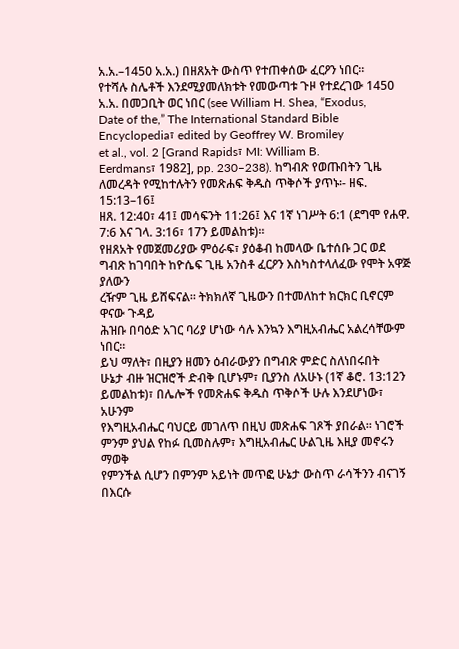አ.አ.–1450 አ.አ.) በዘጸአት ውስጥ የተጠቀሰው ፈርዖን ነበር።
የተሻሉ ስሌቶች እንደሚያመለክቱት የመውጣቱ ጉዞ የተደረገው 1450
አ.አ. በመጋቢት ወር ነበር (see William H. Shea, “Exodus,
Date of the,” The International Standard Bible
Encyclopedia፣ edited by Geoffrey W. Bromiley
et al., vol. 2 [Grand Rapids፣ MI: William B.
Eerdmans፣ 1982], pp. 230–238). ከግብጽ የወጡበትን ጊዜ
ለመረዳት የሚከተሉትን የመጽሐፍ ቅዱስ ጥቅሶች ያጥኑ፡- ዘፍ. 15:13–16፤
ዘጸ. 12:40፣ 41፤ መሳፍንት 11:26፤ እና 1ኛ ነገሥት 6:1 (ደግሞ የሐዋ.
7:6 እና ገላ. 3:16፣ 17ን ይመልከቱ)።
የዘጸአት የመጀመሪያው ምዕራፍ፣ ያዕቆብ ከመላው ቤተሰቡ ጋር ወደ
ግብጽ ከገባበት ከዮሴፍ ጊዜ አንስቶ ፈርዖን እስካስተላለፈው የሞት አዋጅ ያለውን
ረዥም ጊዜ ይሸፍናል። ትክክለኛ ጊዜውን በተመለከተ ክርክር ቢኖርም ዋናው ጉዳይ
ሕዝቡ በባዕድ አገር ባሪያ ሆነው ሳሉ እንኳን እግዚአብሔር አልረሳቸውም ነበር።
ይህ ማለት፣ በዚያን ዘመን ዕብራውያን በግብጽ ምድር ስለነበሩበት
ሁኔታ ብዙ ዝርዝሮች ድብቅ ቢሆኑም፣ ቢያንስ ለአሁኑ (1ኛ ቆሮ. 13:12ን
ይመልከቱ)፣ በሌሎች የመጽሐፍ ቅዱስ ጥቅሶች ሁሉ እንደሆነው፣ አሁንም
የእግዚአብሔር ባህርይ መገለጥ በዚህ መጽሐፍ ገጾች ያበራል። ነገሮች
ምንም ያህል የከፉ ቢመስሉም፣ እግዚአብሔር ሁልጊዜ እዚያ መኖሩን ማወቅ
የምንችል ሲሆን በምንም አይነት መጥፎ ሁኔታ ውስጥ ራሳችንን ብናገኝ
በእርሱ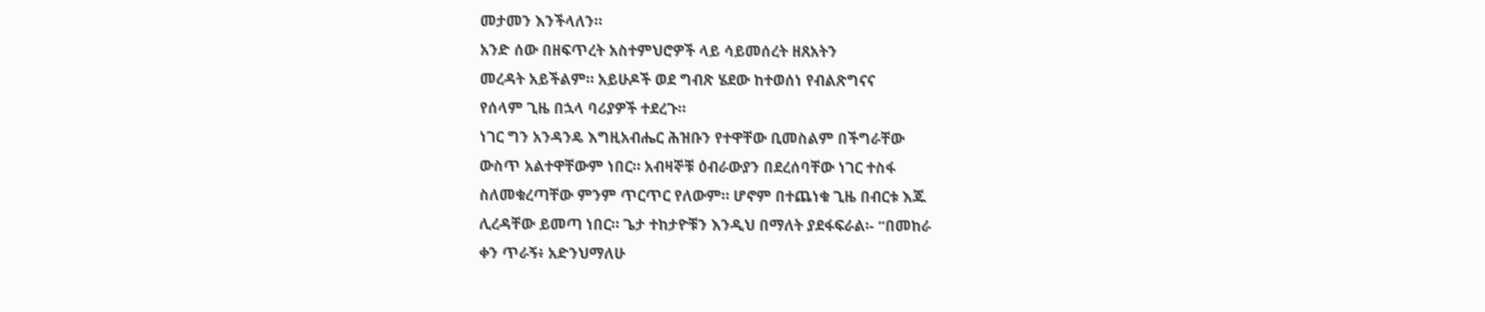መታመን እንችላለን።
አንድ ሰው በዘፍጥረት አስተምህሮዎች ላይ ሳይመሰረት ዘጸአትን
መረዳት አይችልም። አይሁዶች ወደ ግብጽ ሄደው ከተወሰነ የብልጽግናና
የሰላም ጊዜ በኋላ ባሪያዎች ተደረጉ።
ነገር ግን አንዳንዴ እግዚአብሔር ሕዝቡን የተዋቸው ቢመስልም በችግራቸው
ውስጥ አልተዋቸውም ነበር። አብዛኞቹ ዕብራውያን በደረሰባቸው ነገር ተስፋ
ስለመቁረጣቸው ምንም ጥርጥር የለውም። ሆኖም በተጨነቁ ጊዜ በብርቱ እጁ
ሊረዳቸው ይመጣ ነበር። ጌታ ተከታዮቹን እንዲህ በማለት ያደፋፍራል፡- “በመከራ
ቀን ጥራኝ፥ አድንህማለሁ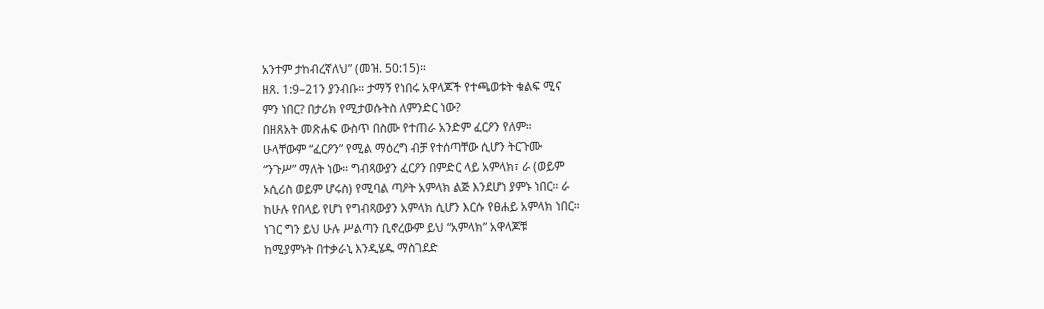አንተም ታከብረኛለህ” (መዝ. 50:15)።
ዘጸ. 1:9–21ን ያንብቡ። ታማኝ የነበሩ አዋላጆች የተጫወቱት ቁልፍ ሚና
ምን ነበር? በታሪክ የሚታወሱትስ ለምንድር ነው?
በዘጸአት መጽሐፍ ውስጥ በስሙ የተጠራ አንድም ፈርዖን የለም።
ሁላቸውም “ፈርዖን” የሚል ማዕረግ ብቻ የተሰጣቸው ሲሆን ትርጉሙ
“ንጉሥ” ማለት ነው። ግብጻውያን ፈርዖን በምድር ላይ አምላክ፣ ራ (ወይም
ኦሲሪስ ወይም ሆሩስ) የሚባል ጣዖት አምላክ ልጅ እንደሆነ ያምኑ ነበር። ራ
ከሁሉ የበላይ የሆነ የግብጻውያን አምላክ ሲሆን እርሱ የፀሐይ አምላክ ነበር።
ነገር ግን ይህ ሁሉ ሥልጣን ቢኖረውም ይህ “አምላክ” አዋላጆቹ
ከሚያምኑት በተቃራኒ እንዲሄዱ ማስገደድ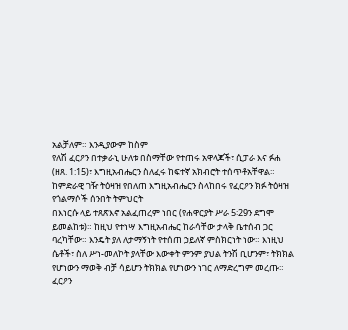አልቻለም። እንዲያውም ከስም
የለሽ ፈርዖን በተቃራኒ ሁለቱ በስማቸው የተጠሩ አዋላጆች፣ ሲፓራ እና ፉሐ
(ዘጸ. 1:15)፣ እግዚአብሔርን ስለፈሩ ከፍተኛ አክብሮት ተሰጥቶአቸዋል።
ከምድራዊ ገዥ ትዕዛዝ የበለጠ እግዚአብሔርን ስላከበሩ የፈርዖን ክፉ ትዕዛዝ
የጎልማሶች ሰንበት ትምህርት
በእነርሱ ላይ ተጸጽእኖ አልፈጠረም ነበር (የሐዋርያት ሥራ 5፡29ን ደግሞ
ይመልከቱ)። ከዚህ የተነሣ እግዚአብሔር ከራሳቸው ታላቅ ቤተሰብ ጋር
ባረካቸው። እንዴት ያለ ለታማኝነት የተሰጠ ኃይለኛ ምስክርነት ነው። እነዚህ
ሴቶች፣ ስለ ሥነ-መለኮት ያላቸው እውቀት ምንም ያህል ትንሽ ቢሆንም፣ ትክክል
የሆነውን ማወቅ ብቻ ሳይሆን ትክክል የሆነውን ነገር ለማድረግም መረጡ።
ፈርዖን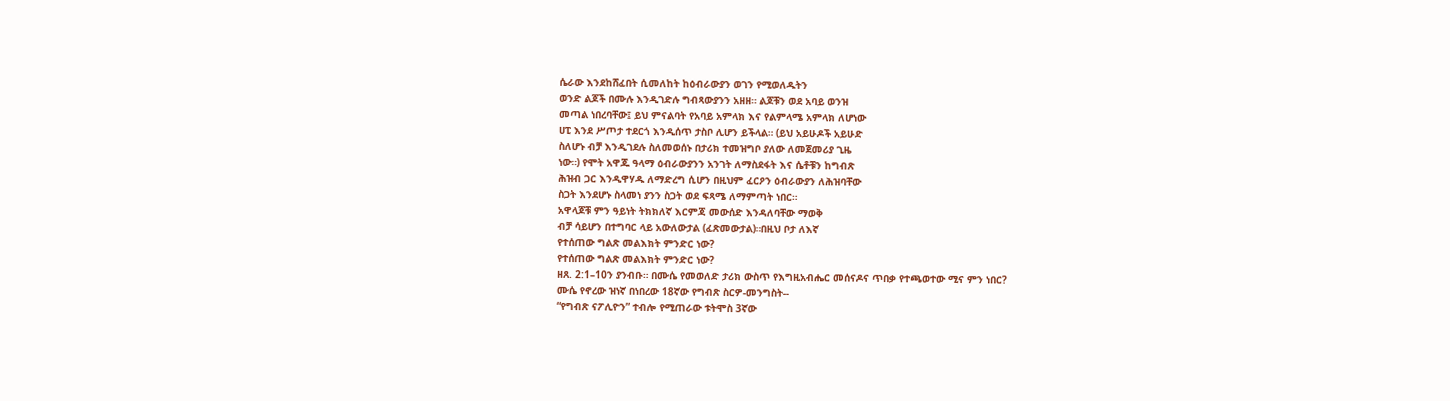ሴራው እንደከሸፈበት ሲመለከት ከዕብራውያን ወገን የሚወለዱትን
ወንድ ልጆች በሙሉ እንዲገድሉ ግብጻውያንን አዘዘ። ልጆቹን ወደ አባይ ወንዝ
መጣል ነበረባቸው፤ ይህ ምናልባት የአባይ አምላክ እና የልምላሜ አምላክ ለሆነው
ሀፒ እንደ ሥጦታ ተደርጎ እንዲሰጥ ታስቦ ሊሆን ይችላል። (ይህ አይሁዶች አይሁድ
ስለሆኑ ብቻ እንዲገደሉ ስለመወሰኑ በታሪክ ተመዝግቦ ያለው ለመጀመሪያ ጊዜ
ነው።) የሞት አዋጁ ዓላማ ዕብራውያንን አንገት ለማስደፋት እና ሴቶቹን ከግብጽ
ሕዝብ ጋር እንዲዋሃዱ ለማድረግ ሲሆን በዚህም ፈርዖን ዕብራውያን ለሕዝባቸው
ስጋት እንደሆኑ ስላመነ ያንን ስጋት ወደ ፍጻሜ ለማምጣት ነበር።
አዋላጆቹ ምን ዓይነት ትክክለኛ እርምጃ መውሰድ እንዳለባቸው ማወቅ
ብቻ ሳይሆን በተግባር ላይ አውለውታል (ፈጽመውታል)።በዚህ ቦታ ለእኛ
የተሰጠው ግልጽ መልእክት ምንድር ነው?
የተሰጠው ግልጽ መልእክት ምንድር ነው?
ዘጸ. 2:1–10ን ያንብቡ። በሙሴ የመወለድ ታሪክ ውስጥ የእግዚአብሔር መሰናዶና ጥበቃ የተጫወተው ሚና ምን ነበር?
ሙሴ የኖረው ዝነኛ በነበረው 18ኛው የግብጽ ስርዎ-መንግስት--
“የግብጽ ናፖሊዮን” ተብሎ የሚጠራው ቱትሞስ 3ኛው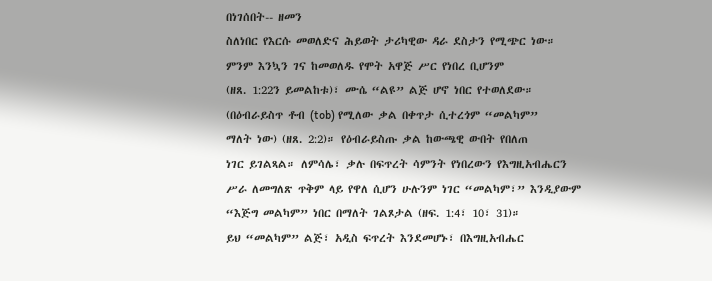በነገሰበት-- ዘመን
ስለነበር የእርሱ መወለድና ሕይወት ታሪካዊው ዳራ ደስታን የሚጭር ነው።
ምንም እንኳን ገና ከመወለዱ የሞት አዋጅ ሥር የነበረ ቢሆንም
(ዘጸ. 1:22ን ይመልከቱ)፣ ሙሴ “ልዩ” ልጅ ሆኖ ነበር የተወለደው።
(በዕብራይስጥ ቶብ (tob) የሚለው ቃል በቀጥታ ሲተረጎም “መልካም”
ማለት ነው) (ዘጸ. 2:2)። የዕብራይስጡ ቃል ከውጫዊ ውበት የበለጠ
ነገር ይገልጻል። ለምሳሌ፣ ቃሉ በፍጥረት ሳምንት የነበረውን የእግዚአብሔርን
ሥራ ለመግለጽ ጥቅም ላይ የዋለ ሲሆን ሁሉንም ነገር “መልካም፣” እንዲያውም
“እጅግ መልካም” ነበር በማለት ገልጾታል (ዘፍ. 1:4፣ 10፣ 31)።
ይህ “መልካም” ልጅ፣ አዲስ ፍጥረት እንደመሆኑ፣ በእግዚአብሔር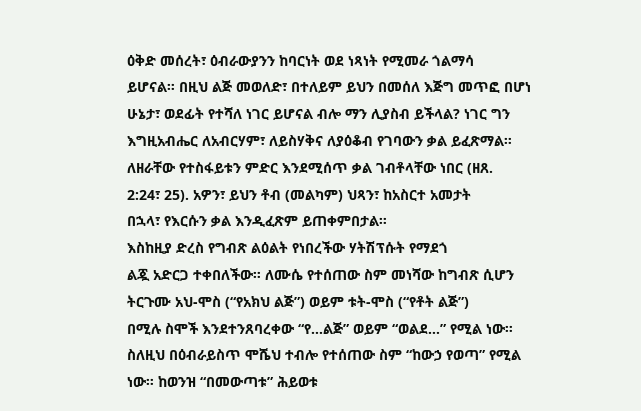ዕቅድ መሰረት፣ ዕብራውያንን ከባርነት ወደ ነጻነት የሚመራ ጎልማሳ
ይሆናል። በዚህ ልጅ መወለድ፣ በተለይም ይህን በመሰለ እጅግ መጥፎ በሆነ
ሁኔታ፣ ወደፊት የተሻለ ነገር ይሆናል ብሎ ማን ሊያስብ ይችላል? ነገር ግን
እግዚአብሔር ለአብርሃም፣ ለይስሃቅና ለያዕቆብ የገባውን ቃል ይፈጽማል።
ለዘራቸው የተስፋይቱን ምድር እንደሚሰጥ ቃል ገብቶላቸው ነበር (ዘጸ.
2:24፣ 25). አዎን፣ ይህን ቶብ (መልካም) ህጻን፣ ከአስርተ አመታት
በኋላ፣ የእርሱን ቃል እንዲፈጽም ይጠቀምበታል።
እስከዚያ ድረስ የግብጽ ልዕልት የነበረችው ሃትሽፕሱት የማደጎ
ልጇ አድርጋ ተቀበለችው። ለሙሴ የተሰጠው ስም መነሻው ከግብጽ ሲሆን
ትርጉሙ አህ-ሞስ (“የአክህ ልጅ”) ወይም ቱት-ሞስ (“የቶት ልጅ”)
በሚሉ ስሞች እንደተንጸባረቀው “የ…ልጅ” ወይም “ወልደ…” የሚል ነው።
ስለዚህ በዕብራይስጥ ሞሼህ ተብሎ የተሰጠው ስም “ከውኃ የወጣ” የሚል
ነው። ከወንዝ “በመውጣቱ” ሕይወቱ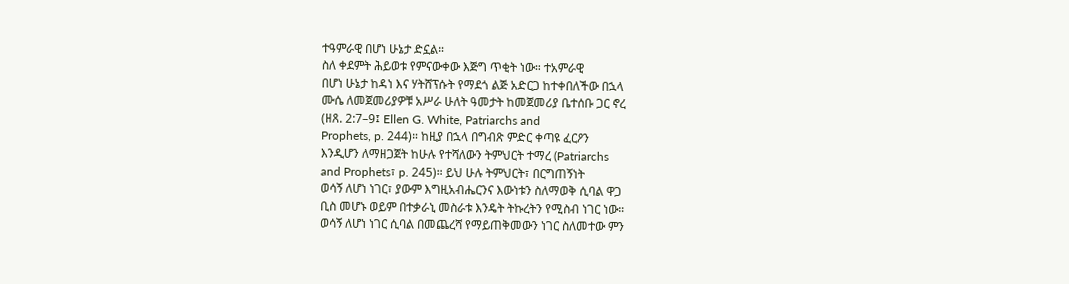ተዓምራዊ በሆነ ሁኔታ ድኗል።
ስለ ቀደምት ሕይወቱ የምናውቀው እጅግ ጥቂት ነው። ተአምራዊ
በሆነ ሁኔታ ከዳነ እና ሃትሸፕሱት የማደጎ ልጅ አድርጋ ከተቀበለችው በኋላ
ሙሴ ለመጀመሪያዎቹ አሥራ ሁለት ዓመታት ከመጀመሪያ ቤተሰቡ ጋር ኖረ
(ዘጸ. 2:7–9፤ Ellen G. White, Patriarchs and
Prophets, p. 244)። ከዚያ በኋላ በግብጽ ምድር ቀጣዩ ፈርዖን
እንዲሆን ለማዘጋጀት ከሁሉ የተሻለውን ትምህርት ተማረ (Patriarchs
and Prophets፣ p. 245)። ይህ ሁሉ ትምህርት፣ በርግጠኝነት
ወሳኝ ለሆነ ነገር፣ ያውም እግዚአብሔርንና እውነቱን ስለማወቅ ሲባል ዋጋ
ቢስ መሆኑ ወይም በተቃራኒ መስራቱ እንዴት ትኩረትን የሚስብ ነገር ነው።
ወሳኝ ለሆነ ነገር ሲባል በመጨረሻ የማይጠቅመውን ነገር ስለመተው ምን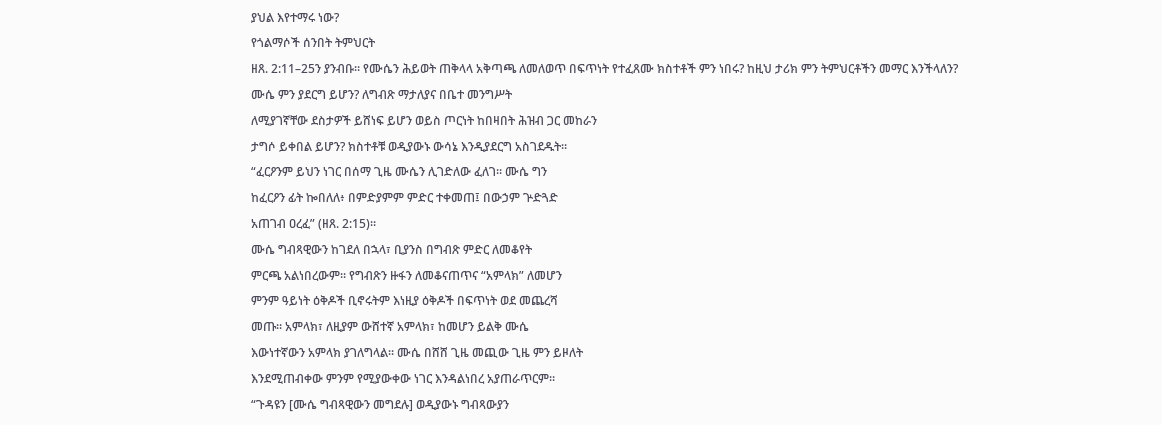ያህል እየተማሩ ነው?
የጎልማሶች ሰንበት ትምህርት
ዘጸ. 2:11–25ን ያንብቡ። የሙሴን ሕይወት ጠቅላላ አቅጣጫ ለመለወጥ በፍጥነት የተፈጸሙ ክስተቶች ምን ነበሩ? ከዚህ ታሪክ ምን ትምህርቶችን መማር እንችላለን?
ሙሴ ምን ያደርግ ይሆን? ለግብጽ ማታለያና በቤተ መንግሥት
ለሚያገኛቸው ደስታዎች ይሸነፍ ይሆን ወይስ ጦርነት ከበዛበት ሕዝብ ጋር መከራን
ታግሶ ይቀበል ይሆን? ክስተቶቹ ወዲያውኑ ውሳኔ እንዲያደርግ አስገደዱት።
“ፈርዖንም ይህን ነገር በሰማ ጊዜ ሙሴን ሊገድለው ፈለገ። ሙሴ ግን
ከፈርዖን ፊት ኰበለለ፥ በምድያምም ምድር ተቀመጠ፤ በውኃም ጕድጓድ
አጠገብ ዐረፈ” (ዘጸ. 2:15)።
ሙሴ ግብጻዊውን ከገደለ በኋላ፣ ቢያንስ በግብጽ ምድር ለመቆየት
ምርጫ አልነበረውም። የግብጽን ዙፋን ለመቆናጠጥና “አምላክ” ለመሆን
ምንም ዓይነት ዕቅዶች ቢኖሩትም እነዚያ ዕቅዶች በፍጥነት ወደ መጨረሻ
መጡ። አምላክ፣ ለዚያም ውሸተኛ አምላክ፣ ከመሆን ይልቅ ሙሴ
እውነተኛውን አምላክ ያገለግላል። ሙሴ በሸሸ ጊዜ መጪው ጊዜ ምን ይዞለት
እንደሚጠብቀው ምንም የሚያውቀው ነገር እንዳልነበረ አያጠራጥርም።
“ጉዳዩን [ሙሴ ግብጻዊውን መግደሉ] ወዲያውኑ ግብጻውያን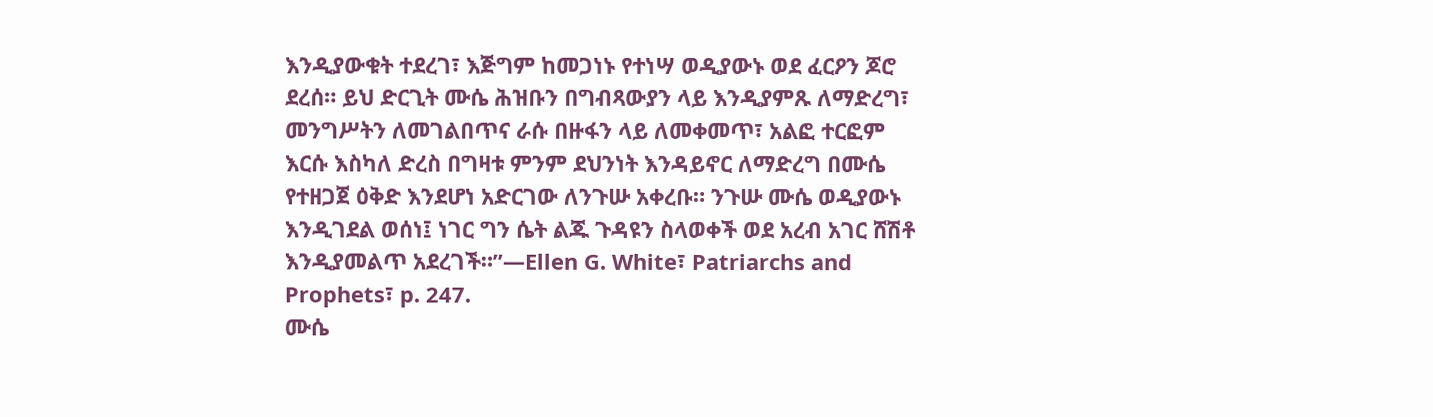እንዲያውቁት ተደረገ፣ እጅግም ከመጋነኑ የተነሣ ወዲያውኑ ወደ ፈርዖን ጆሮ
ደረሰ። ይህ ድርጊት ሙሴ ሕዝቡን በግብጻውያን ላይ እንዲያምጹ ለማድረግ፣
መንግሥትን ለመገልበጥና ራሱ በዙፋን ላይ ለመቀመጥ፣ አልፎ ተርፎም
እርሱ እስካለ ድረስ በግዛቱ ምንም ደህንነት እንዳይኖር ለማድረግ በሙሴ
የተዘጋጀ ዕቅድ እንደሆነ አድርገው ለንጉሡ አቀረቡ። ንጉሡ ሙሴ ወዲያውኑ
እንዲገደል ወሰነ፤ ነገር ግን ሴት ልጁ ጉዳዩን ስላወቀች ወደ አረብ አገር ሸሽቶ
እንዲያመልጥ አደረገች።”—Ellen G. White፣ Patriarchs and Prophets፣ p. 247.
ሙሴ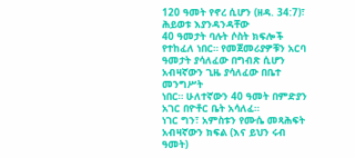120 ዓመት የኖረ ሲሆን (ዘዳ. 34:7)፣ ሕይወቱ እያንዳንዳቸው
40 ዓመታት ባሉት ሶስት ክፍሎች የተከፈለ ነበር። የመጀመሪያዎቹን አርባ
ዓመታት ያሳለፈው በግብጽ ሲሆን አብዛኛውን ጊዜ ያሳለፈው በቤተ መንግሥት
ነበር። ሁለተኛውን 40 ዓመት በምድያን አገር በዮቶር ቤት አሳለፈ።
ነገር ግን፣ አምስቱን የሙሴ መጻሕፍት አብዛኛውን ክፍል (እና ይህን ሩብ
ዓመት)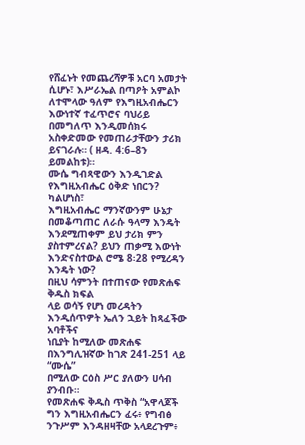የሸፈኑት የመጨረሻዎቹ አርባ አመታት ሲሆኑ፣ እሥራኤል በጣዖት አምልኮ
ለተሞላው ዓለም የእግዚአብሔርን እውነተኛ ተፈጥሮና ባህሪይ በመግለጥ እንዲመሰክሩ
አስቀድመው የመጠራታቸውን ታሪክ ይናገራሉ። ( ዘዳ. 4:6–8ን ይመልከቱ)።
ሙሴ ግብጻዊውን እንዲገድል የእግዚአብሔር ዕቅድ ነበርን? ካልሆነስ፣
እግዚአብሔር ማንኛውንም ሁኔታ በመቆጣጠር ለራሱ ዓላማ እንዴት
እንደሚጠቀም ይህ ታሪክ ምን ያስተምረናል? ይህን ጠቃሚ እውነት
እንድናስተውል ሮሜ 8፡28 የሚረዳን እንዴት ነው?
በዚህ ሳምንት በተጠናው የመጽሐፍ ቅዱስ ክፍል
ላይ ወሳኝ የሆነ መረዳትን እንዲሰጥዎት ኤለን ኋይት ከጻፈችው አባቶችና
ነቢያት ከሚለው መጽሐፍ በእንግሊዝኛው ከገጽ 241-251 ላይ “ሙሴ”
በሚለው ርዕስ ሥር ያለውን ሀሳብ ያንብቡ።
የመጽሐፍ ቅዱስ ጥቅስ “አዋላጆች ግን እግዚአብሔርን ፈሩ፥ የግብፅ
ንጉሥም እንዳዘዛቸው አላደረጉም፥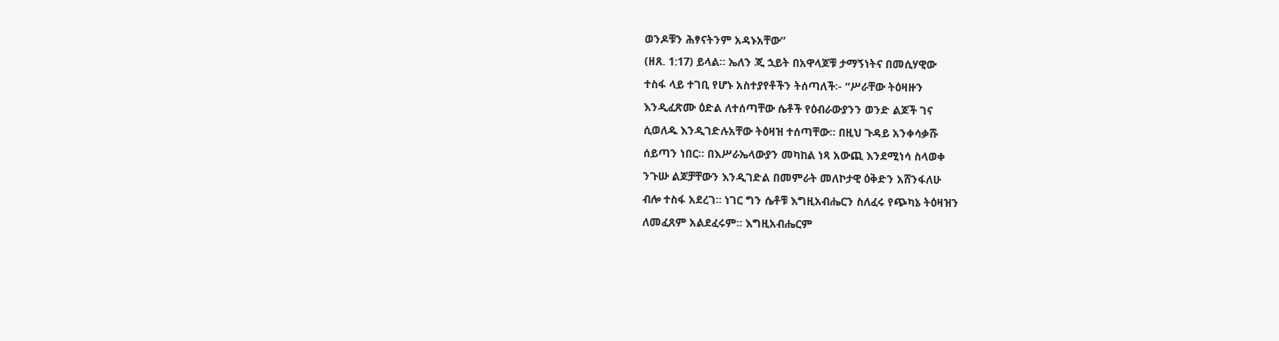ወንዶቹን ሕፃናትንም አዳኑአቸው”
(ዘጸ. 1:17) ይላል። ኤለን ጂ ኋይት በአዋላጆቹ ታማኝነትና በመሲሃዊው
ተስፋ ላይ ተገቢ የሆኑ አስተያየቶችን ትሰጣለች፡- “ሥራቸው ትዕዛዙን
እንዲፈጽሙ ዕድል ለተሰጣቸው ሴቶች የዕብራውያንን ወንድ ልጆች ገና
ሲወለዱ እንዲገድሉአቸው ትዕዛዝ ተሰጣቸው። በዚህ ጉዳይ አንቀሳቃሹ
ሰይጣን ነበር። በእሥራኤላውያን መካከል ነጻ አውጪ እንደሚነሳ ስላወቀ
ንጉሡ ልጆቻቸውን እንዲገድል በመምራት መለኮታዊ ዕቅድን አሸንፋለሁ
ብሎ ተስፋ አደረገ። ነገር ግን ሴቶቹ እግዚአብሔርን ስለፈሩ የጭካኔ ትዕዛዝን
ለመፈጸም አልደፈሩም። እግዚአብሔርም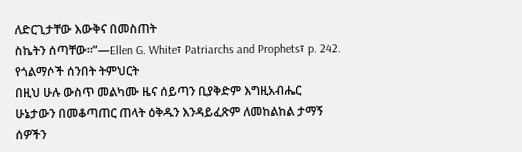ለድርጊታቸው እውቅና በመስጠት
ስኬትን ሰጣቸው።”—Ellen G. White፣ Patriarchs and Prophets፣ p. 242.
የጎልማሶች ሰንበት ትምህርት
በዚህ ሁሉ ውስጥ መልካሙ ዜና ሰይጣን ቢያቅድም እግዚአብሔር
ሁኔታውን በመቆጣጠር ጠላት ዕቅዱን እንዳይፈጽም ለመከልከል ታማኝ
ሰዎችን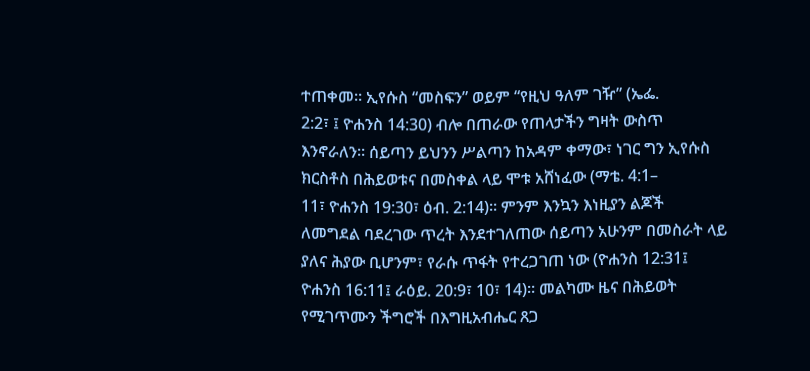ተጠቀመ። ኢየሱስ “መስፍን” ወይም “የዚህ ዓለም ገዥ” (ኤፌ.
2:2፣ ፤ ዮሐንስ 14:30) ብሎ በጠራው የጠላታችን ግዛት ውስጥ
እንኖራለን። ሰይጣን ይህንን ሥልጣን ከአዳም ቀማው፣ ነገር ግን ኢየሱስ
ክርስቶስ በሕይወቱና በመስቀል ላይ ሞቱ አሸነፈው (ማቴ. 4:1–
11፣ ዮሐንስ 19:30፣ ዕብ. 2:14)። ምንም እንኳን እነዚያን ልጆች
ለመግደል ባደረገው ጥረት እንደተገለጠው ሰይጣን አሁንም በመስራት ላይ
ያለና ሕያው ቢሆንም፣ የራሱ ጥፋት የተረጋገጠ ነው (ዮሐንስ 12:31፤
ዮሐንስ 16:11፤ ራዕይ. 20:9፣ 10፣ 14)። መልካሙ ዜና በሕይወት
የሚገጥሙን ችግሮች በእግዚአብሔር ጸጋ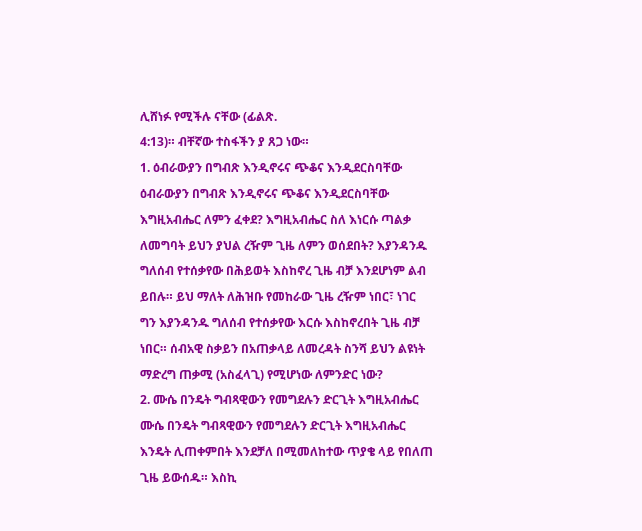ሊሸነፉ የሚችሉ ናቸው (ፊልጽ.
4:13)። ብቸኛው ተስፋችን ያ ጸጋ ነው።
1. ዕብራውያን በግብጽ እንዲኖሩና ጭቆና እንዲደርስባቸው
ዕብራውያን በግብጽ እንዲኖሩና ጭቆና እንዲደርስባቸው
እግዚአብሔር ለምን ፈቀደ? እግዚአብሔር ስለ እነርሱ ጣልቃ
ለመግባት ይህን ያህል ረዥም ጊዜ ለምን ወሰደበት? እያንዳንዱ
ግለሰብ የተሰቃየው በሕይወት እስከኖረ ጊዜ ብቻ እንደሆነም ልብ
ይበሉ። ይህ ማለት ለሕዝቡ የመከራው ጊዜ ረዥም ነበር፣ ነገር
ግን እያንዳንዱ ግለሰብ የተሰቃየው እርሱ እስከኖረበት ጊዜ ብቻ
ነበር። ሰብአዊ ስቃይን በአጠቃላይ ለመረዳት ስንሻ ይህን ልዩነት
ማድረግ ጠቃሚ (አስፈላጊ) የሚሆነው ለምንድር ነው?
2. ሙሴ በንዴት ግብጻዊውን የመግደሉን ድርጊት እግዚአብሔር
ሙሴ በንዴት ግብጻዊውን የመግደሉን ድርጊት እግዚአብሔር
እንዴት ሊጠቀምበት እንደቻለ በሚመለከተው ጥያቄ ላይ የበለጠ
ጊዜ ይውሰዱ። እስኪ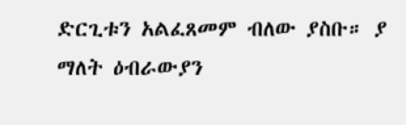ድርጊቱን አልፈጸመም ብለው ያስቡ። ያ
ማለት ዕብራውያን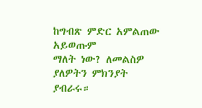ከግብጽ ምድር አምልጠው አይወጡም
ማለት ነው? ለመልስዎ ያለዎትን ምክንያት ያብራሩ።